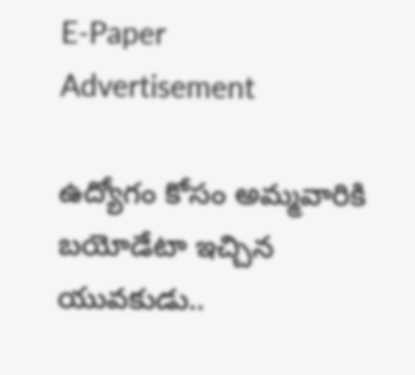E-Paper
Advertisement

ఉద్యోగం కోసం అమ్మవారికి బయోడేటా ఇచ్చిన యువకుడు..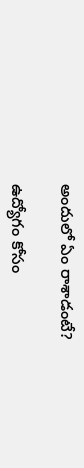అందులో ఏం రాశాడంటే?

ఉద్యోగం కోసం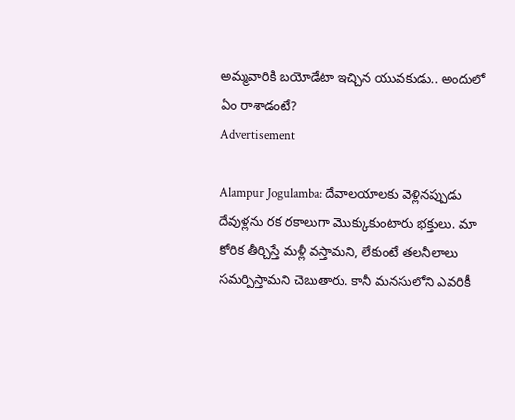అమ్మవారికి బయోడేటా ఇచ్చిన యువకుడు.. అందులో ఏం రాశాడంటే?
Advertisement

Alampur Jogulamba: దేవాలయాలకు వెళ్లినప్పుడు దేవుళ్లను రక రకాలుగా మొక్కుకుంటారు భక్తులు. మా కోరిక తీర్చిస్తే మళ్లీ వస్తామని, లేకుంటే తలనీలాలు సమర్పిస్తామని చెబుతారు. కానీ మనసులోని ఎవరికీ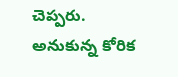చెప్పరు. అనుకున్న కోరిక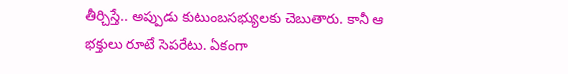తీర్చిస్తే.. అప్పుడు కుటుంబసభ్యులకు చెబుతారు. కానీ ఆ భక్తులు రూటే సెపరేటు. ఏకంగా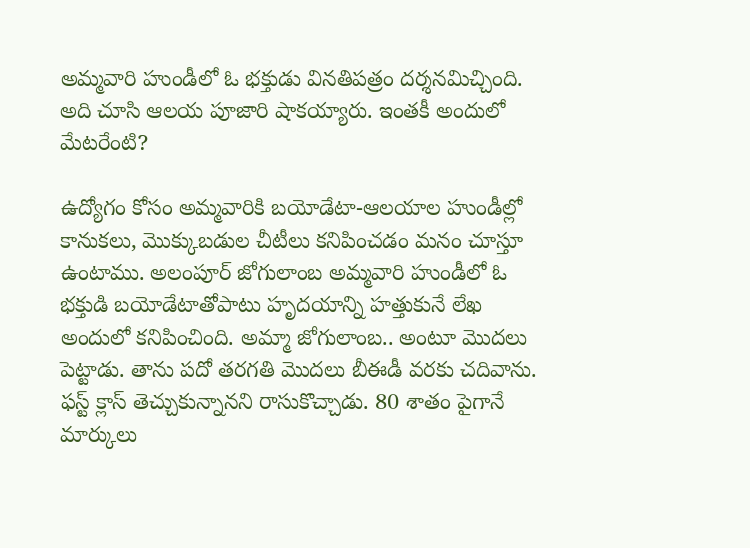అమ్మవారి హుండీలో ఓ భక్తుడు వినతిపత్రం దర్శనమిచ్చింది. అది చూసి ఆలయ పూజారి షాకయ్యారు. ఇంతకీ అందులో మేటరేంటి?

ఉద్యోగం కోసం అమ్మవారికి బయోడేటా-ఆలయాల హుండీల్లో కానుకలు, మొక్కుబడుల చీటీలు కనిపించడం మనం చూస్తూ ఉంటాము. అలంపూర్ జోగులాంబ అమ్మవారి హుండీలో ఓ భక్తుడి బయోడేటాతోపాటు హృదయాన్ని హత్తుకునే లేఖ అందులో కనిపించింది. అమ్మా జోగులాంబ.. అంటూ మొదలు పెట్టాడు. తాను పదో తరగతి మొదలు బీఈడీ వరకు చదివాను. ఫస్ట్ క్లాస్ తెచ్చుకున్నానని రాసుకొచ్చాడు. 80 శాతం పైగానే మార్కులు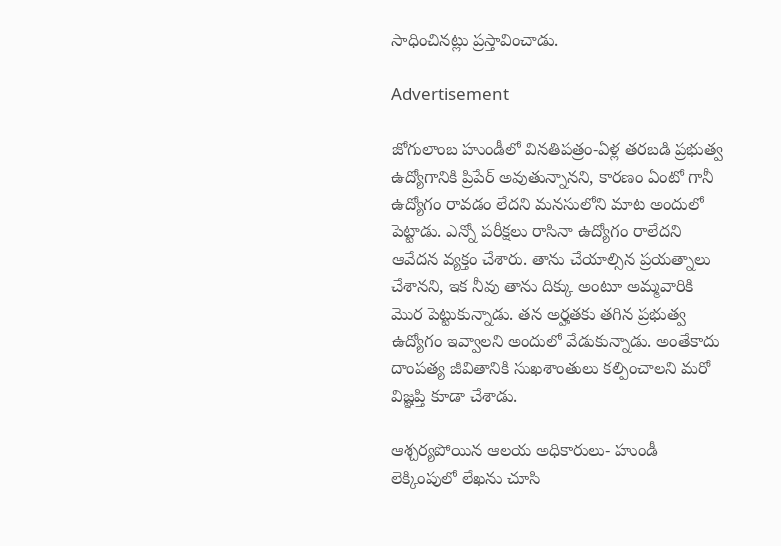సాధించినట్లు ప్రస్తావించాడు.

Advertisement

జోగులాంబ హుండీలో వినతిపత్రం-ఏళ్ల తరబడి ప్రభుత్వ ఉద్యోగానికి ప్రిపేర్ అవుతున్నానని, కారణం ఏంటో గానీ ఉద్యోగం రావడం లేదని మనసులోని మాట అందులో పెట్టాడు. ఎన్నో పరీక్షలు రాసినా ఉద్యోగం రాలేదని ఆవేదన వ్యక్తం చేశారు. తాను చేయాల్సిన ప్రయత్నాలు చేశానని, ఇక నీవు తాను దిక్కు అంటూ అమ్మవారికి మొర పెట్టుకున్నాడు. తన అర్హతకు తగిన ప్రభుత్వ ఉద్యోగం ఇవ్వాలని అందులో వేడుకున్నాడు. అంతేకాదు దాంపత్య జీవితానికి సుఖశాంతులు కల్పించాలని మరో విజ్ఞప్తి కూడా చేశాడు.

ఆశ్చర్యపోయిన ఆలయ అధికారులు- హుండీ లెక్కింపులో లేఖను చూసి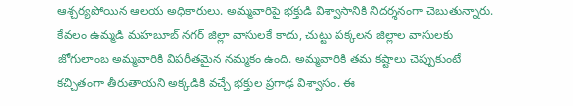ఆశ్చర్యపోయిన ఆలయ అధికారులు. అమ్మవారిపై భక్తుడి విశ్వాసానికి నిదర్శనంగా చెబుతున్నారు. కేవలం ఉమ్మడి మహబూబ్ నగర్ జిల్లా వాసులకే కాదు, చుట్టు పక్కలన జిల్లాల వాసులకు జోగులాంబ అమ్మవారికి విపరీతమైన నమ్మకం ఉంది. అమ్మవారికి తమ కష్టాలు చెప్పుకుంటే కచ్చితంగా తీరుతాయని అక్కడికి వచ్చే భక్తుల ప్రగాఢ విశ్వాసం. ఈ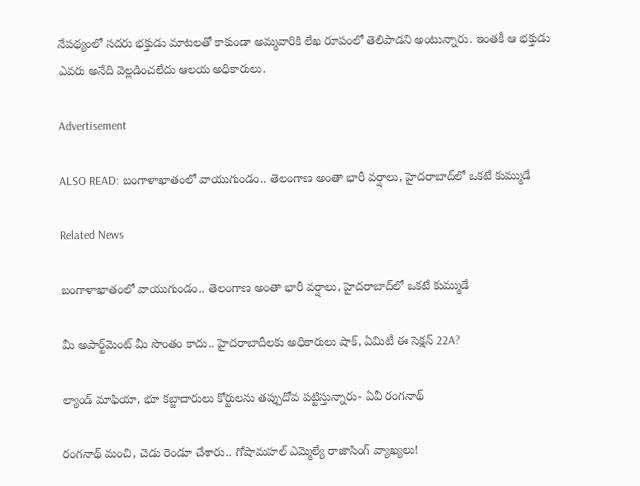నేపథ్యంలో సదరు భక్తుడు మాటలతో కాకుండా అమ్మవారికి లేఖ రూపంలో తెలిపాడని అంటున్నారు. ఇంతకీ ఆ భక్తుడు ఎవరు అనేది వెల్లడించలేదు ఆలయ అధికారులు.

Advertisement

ALSO READ: బంగాళాఖాతంలో వాయుగుండం.. తెలంగాణ అంతా భారీ వర్షాలు, హైదరాబాద్‌లో ఒకటే కుమ్ముడే

Related News

బంగాళాఖాతంలో వాయుగుండం.. తెలంగాణ అంతా భారీ వర్షాలు, హైదరాబాద్‌లో ఒకటే కుమ్ముడే

మీ అపార్ట్‌మెంట్ మీ సొంతం కాదు.. హైదరాబాదీలకు అధికారులు షాక్, ఏమిటీ ఈ సెక్షన్ 22A?

ల్యాండ్ మాఫియా, భూ కబ్జాదారులు కోర్టులను తప్పుదోవ పట్టిస్తున్నారు- ఏవీ రంగనాథ్

రంగనాథ్ మంచి, చెడు రెండూ చేశారు.. గోషామహల్ ఎమ్మెల్యే రాజాసింగ్ వ్యాఖ్యలు!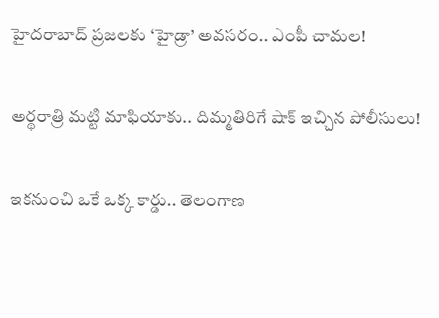హైదరాబాద్‌ ప్రజలకు ‘హైడ్రా’ అవసరం.. ఎంపీ చామల!

అర్థరాత్రి మట్టి మాఫియాకు.. దిమ్మతిరిగే షాక్ ఇచ్చిన పోలీసులు!

ఇకనుంచి ఒకే ఒక్క కార్డు.. తెలంగాణ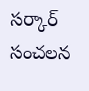సర్కార్ సంచలన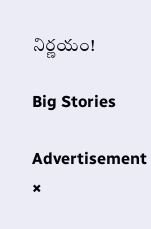నిర్ణయం!

Big Stories

Advertisement
×